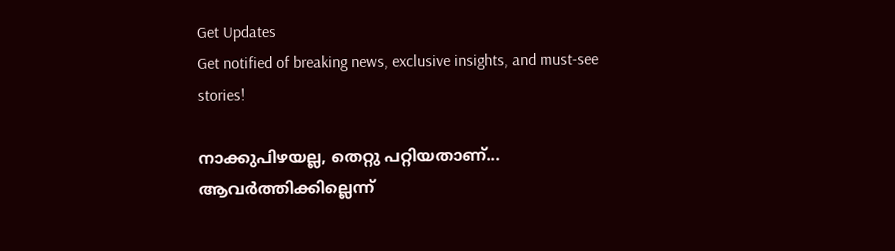Get Updates
Get notified of breaking news, exclusive insights, and must-see stories!

നാക്കുപിഴയല്ല, തെറ്റു പറ്റിയതാണ്... ആവര്‍ത്തിക്കില്ലെന്ന്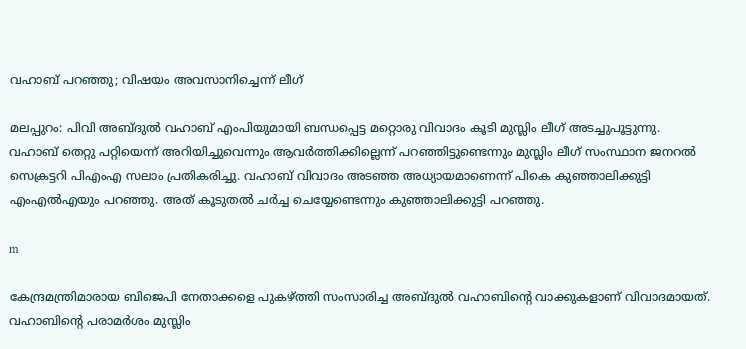വഹാബ് പറഞ്ഞു; വിഷയം അവസാനിച്ചെന്ന് ലീഗ്

മലപ്പുറം: പിവി അബ്ദുല്‍ വഹാബ് എംപിയുമായി ബന്ധപ്പെട്ട മറ്റൊരു വിവാദം കൂടി മുസ്ലിം ലീഗ് അടച്ചുപൂട്ടുന്നു. വഹാബ് തെറ്റു പറ്റിയെന്ന് അറിയിച്ചുവെന്നും ആവര്‍ത്തിക്കില്ലെന്ന് പറഞ്ഞിട്ടുണ്ടെന്നും മുസ്ലിം ലീഗ് സംസ്ഥാന ജനറല്‍ സെക്രട്ടറി പിഎംഎ സലാം പ്രതികരിച്ചു. വഹാബ് വിവാദം അടഞ്ഞ അധ്യായമാണെന്ന് പികെ കുഞ്ഞാലിക്കുട്ടി എംഎല്‍എയും പറഞ്ഞു. അത് കൂടുതല്‍ ചര്‍ച്ച ചെയ്യേണ്ടെന്നും കുഞ്ഞാലിക്കുട്ടി പറഞ്ഞു.

m

കേന്ദ്രമന്ത്രിമാരായ ബിജെപി നേതാക്കളെ പുകഴ്ത്തി സംസാരിച്ച അബ്ദുല്‍ വഹാബിന്റെ വാക്കുകളാണ് വിവാദമായത്. വഹാബിന്റെ പരാമര്‍ശം മുസ്ലിം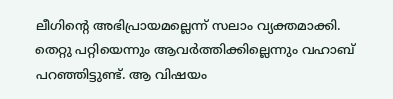ലീഗിന്റെ അഭിപ്രായമല്ലെന്ന് സലാം വ്യക്തമാക്കി. തെറ്റു പറ്റിയെന്നും ആവര്‍ത്തിക്കില്ലെന്നും വഹാബ് പറഞ്ഞിട്ടുണ്ട്. ആ വിഷയം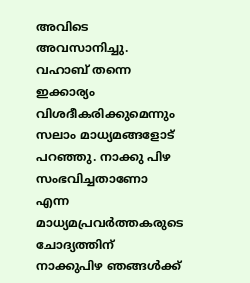അവിടെ അവസാനിച്ചു. വഹാബ് തന്നെ ഇക്കാര്യം വിശദീകരിക്കുമെന്നും സലാം മാധ്യമങ്ങളോട് പറഞ്ഞു. നാക്കു പിഴ സംഭവിച്ചതാണോ എന്ന മാധ്യമപ്രവര്‍ത്തകരുടെ ചോദ്യത്തിന് നാക്കുപിഴ ഞങ്ങള്‍ക്ക്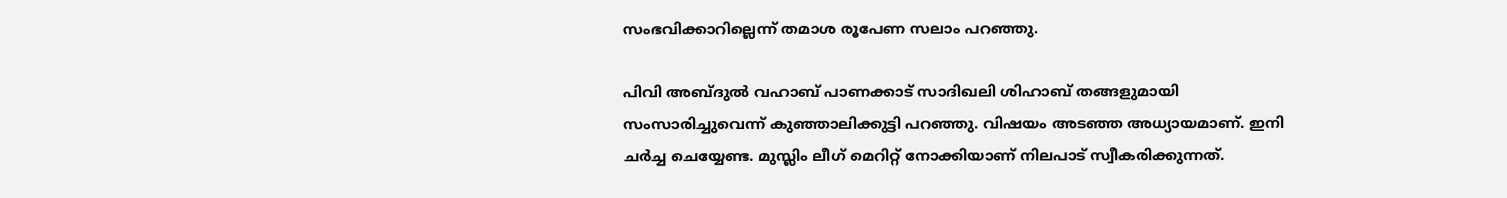സംഭവിക്കാറില്ലെന്ന് തമാശ രൂപേണ സലാം പറഞ്ഞു.

പിവി അബ്ദുല്‍ വഹാബ് പാണക്കാട് സാദിഖലി ശിഹാബ് തങ്ങളുമായി സംസാരിച്ചുവെന്ന് കുഞ്ഞാലിക്കുട്ടി പറഞ്ഞു. വിഷയം അടഞ്ഞ അധ്യായമാണ്. ഇനി ചര്‍ച്ച ചെയ്യേണ്ട. മുസ്ലിം ലീഗ് മെറിറ്റ് നോക്കിയാണ് നിലപാട് സ്വീകരിക്കുന്നത്.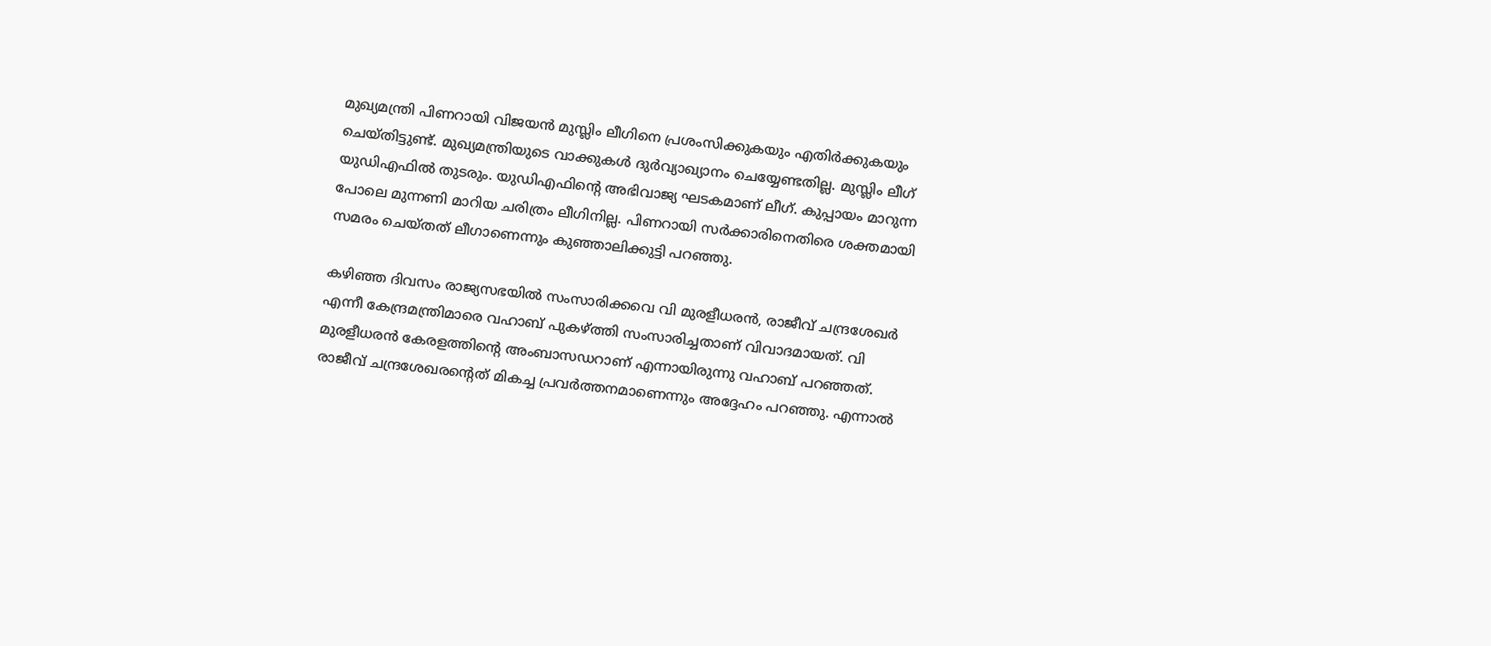മുഖ്യമന്ത്രി പിണറായി വിജയന്‍ മുസ്ലിം ലീഗിനെ പ്രശംസിക്കുകയും എതിര്‍ക്കുകയും ചെയ്തിട്ടുണ്ട്. മുഖ്യമന്ത്രിയുടെ വാക്കുകള്‍ ദുര്‍വ്യാഖ്യാനം ചെയ്യേണ്ടതില്ല. മുസ്ലിം ലീഗ് യുഡിഎഫില്‍ തുടരും. യുഡിഎഫിന്റെ അഭിവാജ്യ ഘടകമാണ് ലീഗ്. കുപ്പായം മാറുന്ന പോലെ മുന്നണി മാറിയ ചരിത്രം ലീഗിനില്ല. പിണറായി സര്‍ക്കാരിനെതിരെ ശക്തമായി സമരം ചെയ്തത് ലീഗാണെന്നും കുഞ്ഞാലിക്കുട്ടി പറഞ്ഞു.

കഴിഞ്ഞ ദിവസം രാജ്യസഭയില്‍ സംസാരിക്കവെ വി മുരളീധരന്‍, രാജീവ് ചന്ദ്രശേഖര്‍ എന്നീ കേന്ദ്രമന്ത്രിമാരെ വഹാബ് പുകഴ്ത്തി സംസാരിച്ചതാണ് വിവാദമായത്. വി മുരളീധരന്‍ കേരളത്തിന്റെ അംബാസഡറാണ് എന്നായിരുന്നു വഹാബ് പറഞ്ഞത്. രാജീവ് ചന്ദ്രശേഖരന്റെത് മികച്ച പ്രവര്‍ത്തനമാണെന്നും അദ്ദേഹം പറഞ്ഞു. എന്നാല്‍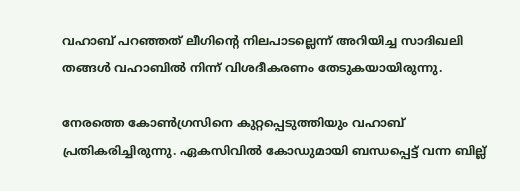വഹാബ് പറഞ്ഞത് ലീഗിന്റെ നിലപാടല്ലെന്ന് അറിയിച്ച സാദിഖലി തങ്ങള്‍ വഹാബില്‍ നിന്ന് വിശദീകരണം തേടുകയായിരുന്നു.

നേരത്തെ കോണ്‍ഗ്രസിനെ കുറ്റപ്പെടുത്തിയും വഹാബ് പ്രതികരിച്ചിരുന്നു. ഏകസിവില്‍ കോഡുമായി ബന്ധപ്പെട്ട് വന്ന ബില്ല്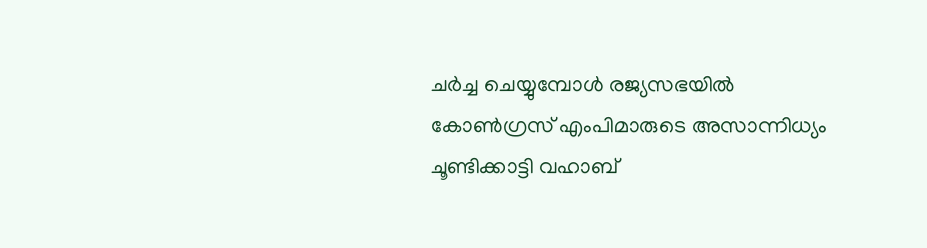ചര്‍ച്ച ചെയ്യുമ്പോള്‍ രജ്യസഭയില്‍ കോണ്‍ഗ്രസ് എംപിമാരുടെ അസാന്നിധ്യം ചൂണ്ടിക്കാട്ടി വഹാബ്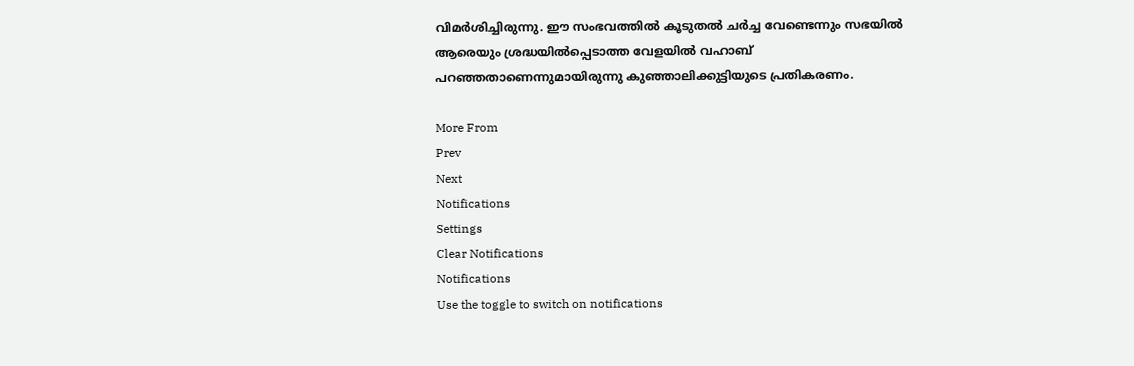വിമര്‍ശിച്ചിരുന്നു. ഈ സംഭവത്തില്‍ കൂടുതല്‍ ചര്‍ച്ച വേണ്ടെന്നും സഭയില്‍ ആരെയും ശ്രദ്ധയില്‍പ്പെടാത്ത വേളയില്‍ വഹാബ് പറഞ്ഞതാണെന്നുമായിരുന്നു കുഞ്ഞാലിക്കുട്ടിയുടെ പ്രതികരണം.

More From
Prev
Next
Notifications
Settings
Clear Notifications
Notifications
Use the toggle to switch on notifications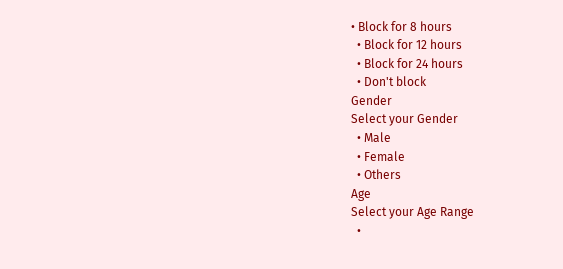• Block for 8 hours
  • Block for 12 hours
  • Block for 24 hours
  • Don't block
Gender
Select your Gender
  • Male
  • Female
  • Others
Age
Select your Age Range
  •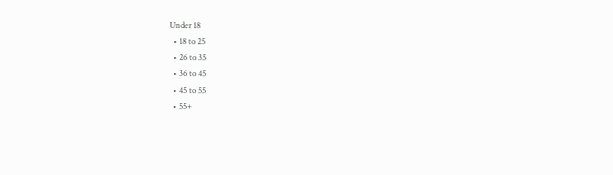Under 18
  • 18 to 25
  • 26 to 35
  • 36 to 45
  • 45 to 55
  • 55+